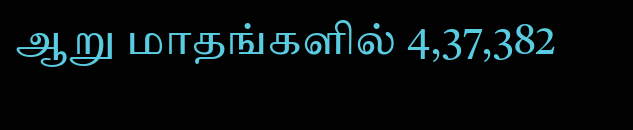ஆறு மாதங்களில் 4,37,382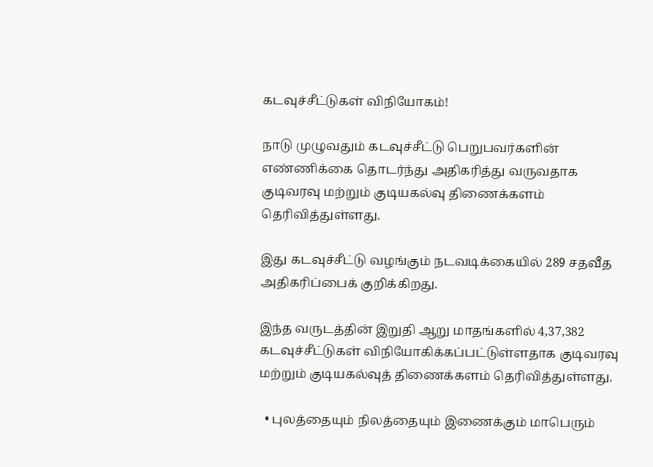கடவுச்சீட்டுகள் விநியோகம்!

நாடு முழுவதும் கடவுச்சீட்டு பெறுபவர்களின் எண்ணிக்கை தொடர்ந்து அதிகரித்து வருவதாக குடிவரவு மற்றும் குடியகல்வு திணைக்களம் தெரிவித்துள்ளது.

இது கடவுச்சீட்டு வழங்கும் நடவடிக்கையில் 289 சதவீத அதிகரிப்பைக் குறிக்கிறது.

இந்த வருடத்தின் இறுதி ஆறு மாதங்களில் 4,37,382 கடவுச்சீட்டுகள் விநியோகிக்கப்பட்டுள்ளதாக குடிவரவு மற்றும் குடியகல்வுத் திணைக்களம் தெரிவித்துள்ளது.

  • புலத்தையும் நிலத்தையும் இணைக்கும் மாபெரும்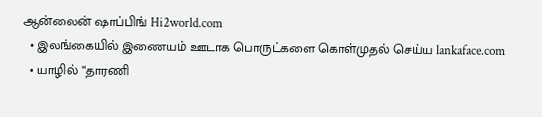ஆன்லைன் ஷாப்பிங் Hi2world.com
  • இலங்கையில் இணையம் ஊடாக பொருட்களை கொள்முதல் செய்ய lankaface.com
  • யாழில் “தாரணி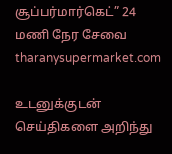சூப்பர்மார்கெட்” 24 மணி நேர சேவை tharanysupermarket.com

உடனுக்குடன் செய்திகளை அறிந்து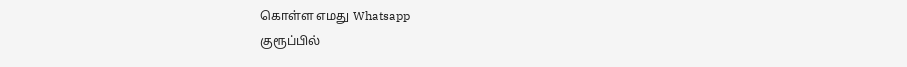கொள்ள எமது Whatsapp
குரூப்பில்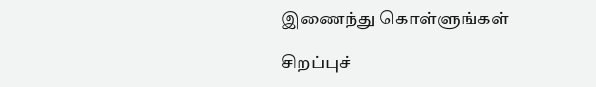இணைந்து கொள்ளுங்கள்

சிறப்புச்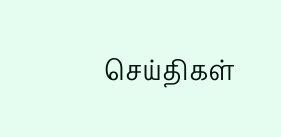செய்திகள்